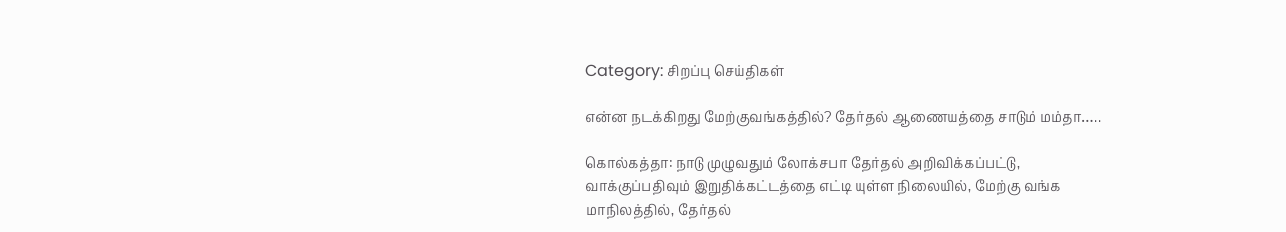Category: சிறப்பு செய்திகள்

என்ன நடக்கிறது மேற்குவங்கத்தில்? தேர்தல் ஆணையத்தை சாடும் மம்தா…..

கொல்கத்தா: நாடு முழுவதும் லோக்சபா தேர்தல் அறிவிக்கப்பட்டு, வாக்குப்பதிவும் இறுதிக்கட்டத்தை எட்டி யுள்ள நிலையில், மேற்கு வங்க மாநிலத்தில், தேர்தல்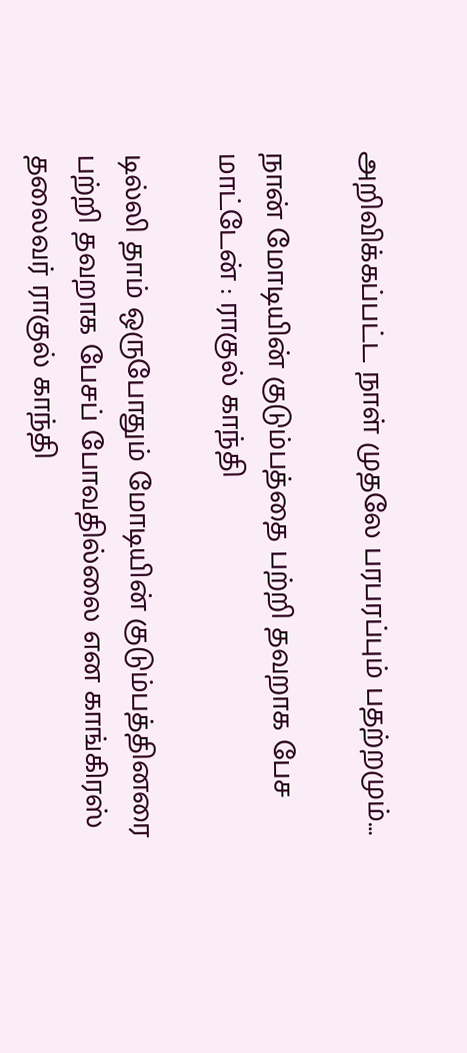அறிவிக்கப்பட்ட நாள் முதலே பரபரப்பும் பதற்றமும்…

நான் மோடியின் குடும்பத்தை பற்றி தவறாக பேச மாட்டேன் : ராகுல் காந்தி

டில்லி தாம் ஒருபோதும் மோடியின் குடும்பத்தினரை பற்றி தவறாக பேசப் போவதில்லை என காங்கிரஸ் தலைவர் ராகுல் காந்தி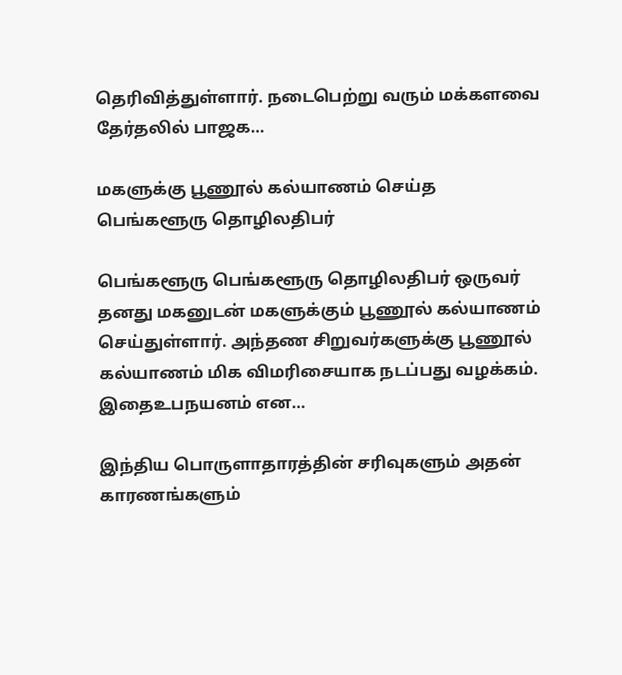தெரிவித்துள்ளார். நடைபெற்று வரும் மக்களவை தேர்தலில் பாஜக…

மகளுக்கு பூணூல் கல்யாணம் செய்த பெங்களூரு தொழிலதிபர்

பெங்களூரு பெங்களூரு தொழிலதிபர் ஒருவர் தனது மகனுடன் மகளுக்கும் பூணூல் கல்யாணம் செய்துள்ளார். அந்தண சிறுவர்களுக்கு பூணூல் கல்யாணம் மிக விமரிசையாக நடப்பது வழக்கம். இதைஉபநயனம் என…

இந்திய பொருளாதாரத்தின் சரிவுகளும் அதன் காரணங்களும்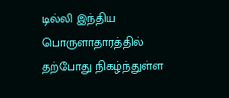டில்லி இந்திய பொருளாதாரத்தில் தற்போது நிகழ்ந்துள்ள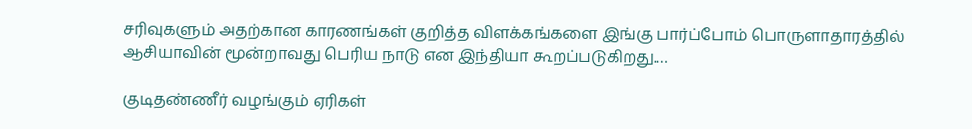சரிவுகளும் அதற்கான காரணங்கள் குறித்த விளக்கங்களை இங்கு பார்ப்போம் பொருளாதாரத்தில் ஆசியாவின் மூன்றாவது பெரிய நாடு என இந்தியா கூறப்படுகிறது.…

குடிதண்ணீர் வழங்கும் ஏரிகள்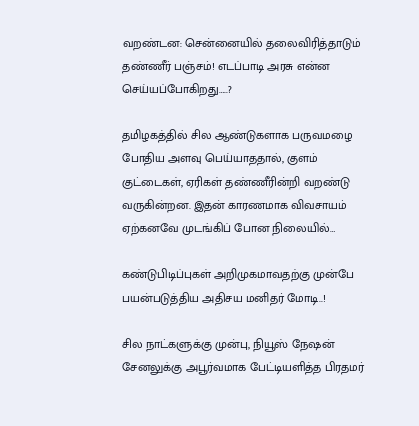வறண்டன: சென்னையில் தலைவிரித்தாடும் தண்ணீர் பஞ்சம்! எடப்பாடி அரசு என்ன செய்யப்போகிறது…..?

தமிழகத்தில் சில ஆண்டுகளாக பருவமழை போதிய அளவு பெய்யாததால், குளம் குட்டைகள், ஏரிகள் தண்ணீரின்றி வறண்டு வருகின்றன. இதன் காரணமாக விவசாயம் ஏற்கனவே முடங்கிப் போன நிலையில்…

கண்டுபிடிப்புகள் அறிமுகமாவதற்கு முன்பே பயன்படுத்திய அதிசய மனிதர் மோடி..!

சில நாட்களுக்கு முன்பு, நியூஸ் நேஷன் சேனலுக்கு அபூர்வமாக பேட்டியளித்த பிரதமர்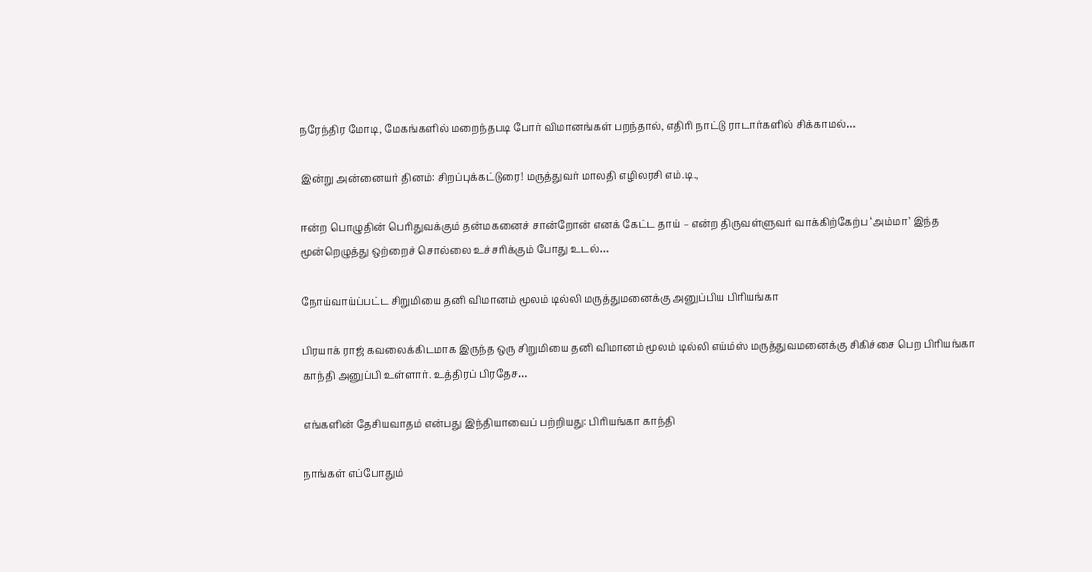நரேந்திர மோடி, மேகங்களில் மறைந்தபடி போர் விமானங்கள் பறந்தால், எதிரி நாட்டு ராடார்களில் சிக்காமல்…

இன்று அன்னையர் தினம்: சிறப்புக்கட்டுரை! மருத்துவர் மாலதி எழிலரசி எம்.டி.,

ஈன்ற பொழுதின் பெரிதுவக்கும் தன்மகனைச் சான்றோன் எனக் கேட்ட தாய் – என்ற திருவள்ளுவர் வாக்கிற்கேற்ப ‘அம்மா’ இந்த மூன்றெழுத்து ஒற்றைச் சொல்லை உச்சரிக்கும் போது உடல்…

நோய்வாய்ப்பட்ட சிறுமியை தனி விமானம் மூலம் டில்லி மருத்துமனைக்கு அனுப்பிய பிரியங்கா

பிரயாக் ராஜ் கவலைக்கிடமாக இருந்த ஒரு சிறுமியை தனி விமானம் மூலம் டில்லி எய்ம்ஸ் மருத்துவமனைக்கு சிகிச்சை பெற பிரியங்கா காந்தி அனுப்பி உள்ளார். உத்திரப் பிரதேச…

எங்களின் தேசியவாதம் என்பது இந்தியாவைப் பற்றியது: பிரியங்கா காந்தி

நாங்கள் எப்போதும்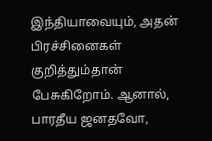இந்தியாவையும், அதன் பிரச்சினைகள் குறித்தும்தான் பேசுகிறோம். ஆனால், பாரதீய ஜனதவோ,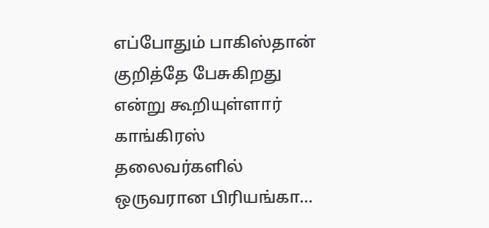எப்போதும் பாகிஸ்தான் குறித்தே பேசுகிறது என்று கூறியுள்ளார் காங்கிரஸ் தலைவர்களில் ஒருவரான பிரியங்கா…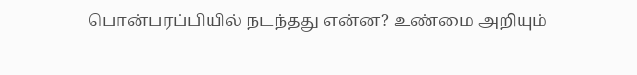பொன்பரப்பியில் நடந்தது என்ன? உண்மை அறியும்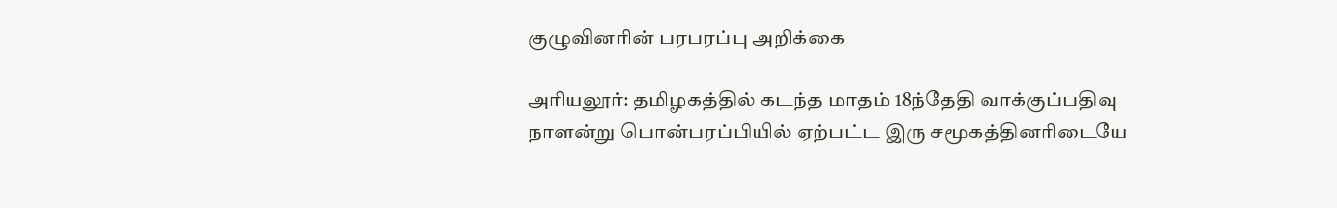குழுவினரின் பரபரப்பு அறிக்கை

அரியலூர்: தமிழகத்தில் கடந்த மாதம் 18ந்தேதி வாக்குப்பதிவு நாளன்று பொன்பரப்பியில் ஏற்பட்ட இரு சமூகத்தினரிடையே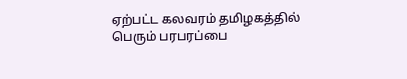ஏற்பட்ட கலவரம் தமிழகத்தில் பெரும் பரபரப்பை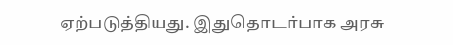ஏற்படுத்தியது. இதுதொடர்பாக அரசு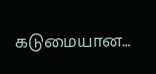கடுமையான…